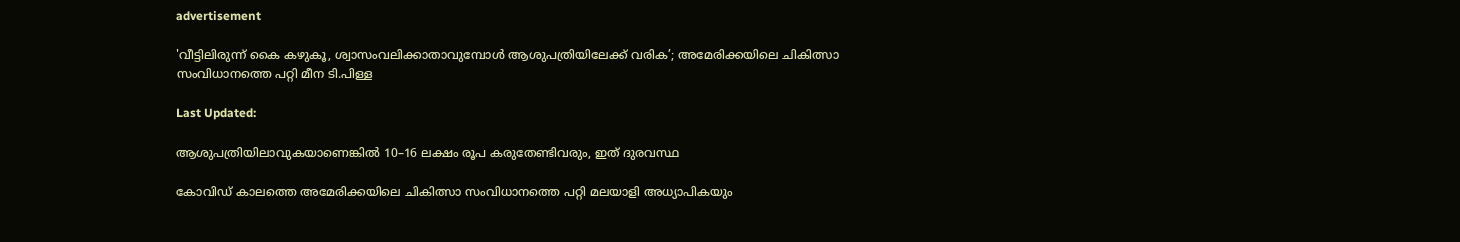advertisement

'വീട്ടിലിരുന്ന്‌ കൈ കഴുകൂ, ശ്വാസംവലിക്കാതാവുമ്പോൾ ആശുപത്രിയിലേക്ക് വരിക’; അമേരിക്കയിലെ ചികിത്സാ സംവിധാനത്തെ പറ്റി മീന ടി.പിള്ള

Last Updated:

ആശുപത്രിയിലാവുകയാണെങ്കിൽ 10–16 ലക്ഷം രൂപ കരുതേണ്ടിവരും, ഇത് ദുരവസ്ഥ

കോവിഡ് കാലത്തെ അമേരിക്കയിലെ ചികിത്സാ സംവിധാനത്തെ പറ്റി മലയാളി അധ്യാപികയും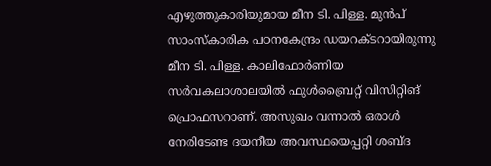എഴുത്തുകാരിയുമായ മീന ടി. പിള്ള. മുൻപ് സാംസ്‌കാരിക പഠനകേന്ദ്രം ഡയറക്ടറായിരുന്നു മീന ടി. പിള്ള. കാലിഫോർണിയ സർവകലാശാലയിൽ ഫുൾബ്രൈറ്റ്‌ വിസിറ്റിങ് പ്രൊഫസറാണ്‌. അസുഖം വന്നാൽ ഒരാൾ നേരിടേണ്ട ദയനീയ അവസ്ഥയെപ്പറ്റി ശബ്ദ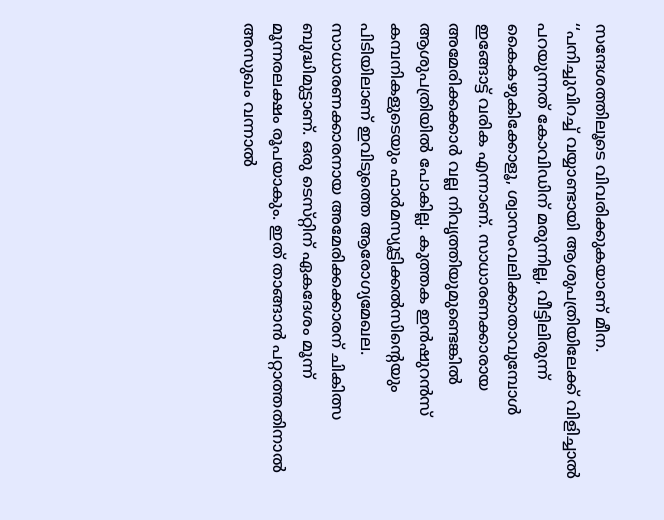സന്ദേശത്തിലൂടെ വിവരിക്കുകയാണ് മീന.
‘‘പനിച്ചുവിറച്ച്‌ വയ്യാണ്ടായി ആശുപത്രിയിലേക്ക്‌ വിളിച്ചാൽ പറയുന്നത്‌ കോവിഡിന്‌ മരുന്നില്ല, വീട്ടിലിരുന്ന്‌ കൈകഴുകിക്കോളൂ, ശ്വാസംവലിക്കാതാവുമ്പോൾ ഇങ്ങോട്ട്‌ വരിക എന്നാണ്‌. സാധാരണക്കാരായ അമേരിക്കക്കാർ വല്ല നിവൃത്തിയുമുണ്ടെങ്കിൽ ആശുപത്രിയിൽ പോകില്ല. കുത്തക ഇൻഷുറൻസ്‌ കമ്പനികളുടെയും ഫാർമസ്യൂട്ടിക്കൽസിന്റെയും പിടിയിലാണ്‌ ഇവിടുത്തെ ആരോഗ്യമേഖല. സാധാരണക്കാരനായ അമേരിക്കക്കാരന്‌ ചികിത്സ ബുദ്ധിമുട്ടാണ്‌. ഒരു ടെസ്‌റ്റിന്‌ ഏകദേശം മൂന്ന്‌ മൂന്നരലക്ഷം രൂപയാകും. ഇത്‌ താങ്ങാൻ പറ്റാത്തതിനാൽ അസുഖം വന്നാൽ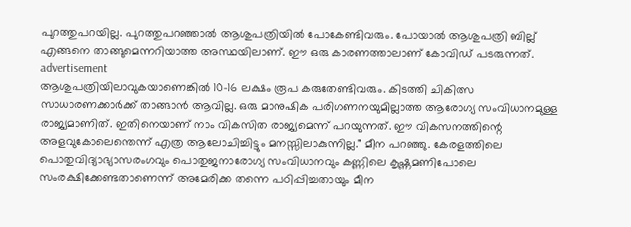പുറത്തുപറയില്ല. പുറത്തുപറഞ്ഞാൽ ആശുപത്രിയിൽ പോകേണ്ടിവരും. പോയാൽ ആശുപത്രി ബില്ല്‌ എങ്ങനെ താങ്ങുമെന്നറിയാത്ത അസ്ഥയിലാണ്‌. ഈ ഒരു കാരണത്താലാണ്‌ കോവിഡ്‌ പടരുന്നത്‌.
advertisement
ആശുപത്രിയിലാവുകയാണെങ്കിൽ 10–16 ലക്ഷം രൂപ കരുതേണ്ടിവരും. കിടത്തി ചികിത്സ സാധാരണക്കാർക്ക്‌ താങ്ങാൻ ആവില്ല. ഒരു മാനുഷിക പരിഗണനയുമില്ലാത്ത ആരോഗ്യ സംവിധാനമുള്ള രാജ്യമാണിത്‌. ഇതിനെയാണ്‌ നാം വികസിത രാജ്യമെന്ന്‌ പറയുന്നത്‌. ഈ വികസനത്തിന്റെ അളവുകോലെന്തെന്ന്‌ എത്ര ആലോചിച്ചിട്ടും മനസ്സിലാകുന്നില്ല." മീന പറഞ്ഞു. കേരളത്തിലെ പൊതുവിദ്യാഭ്യാസരംഗവും പൊതുജനാരോഗ്യ സംവിധാനവും കണ്ണിലെ കൃഷ്ണമണിപോലെ സംരക്ഷിക്കേണ്ടതാണെന്ന് അമേരിക്ക തന്നെ പഠിപ്പിച്ചതായും മീന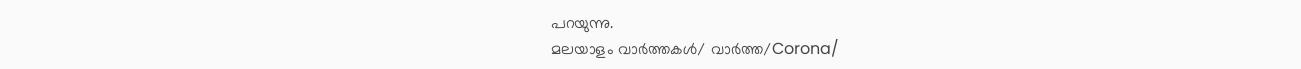പറയുന്നു.
മലയാളം വാർത്തകൾ/ വാർത്ത/Corona/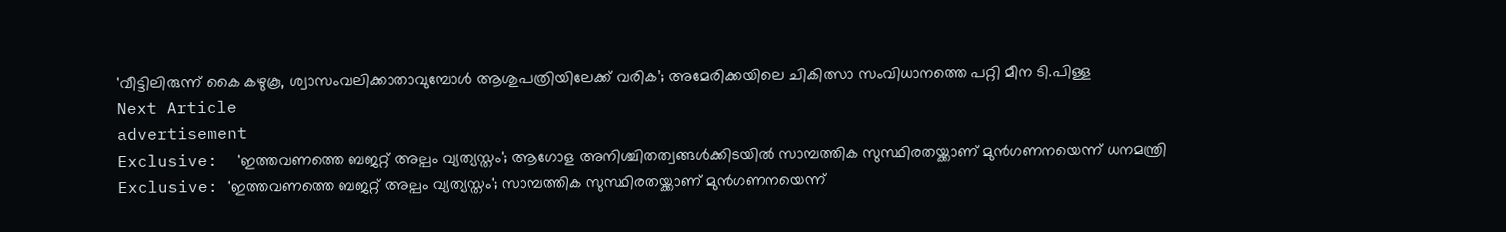'വീട്ടിലിരുന്ന്‌ കൈ കഴുകൂ, ശ്വാസംവലിക്കാതാവുമ്പോൾ ആശുപത്രിയിലേക്ക് വരിക’; അമേരിക്കയിലെ ചികിത്സാ സംവിധാനത്തെ പറ്റി മീന ടി.പിള്ള
Next Article
advertisement
Exclusive:  'ഇത്തവണത്തെ ബജറ്റ് അല്പം വ്യത്യസ്തം'; ആഗോള അനിശ്ചിതത്വങ്ങൾക്കിടയിൽ സാമ്പത്തിക സുസ്ഥിരതയ്ക്കാണ് മുൻഗണനയെന്ന് ധനമന്ത്രി
Exclusive: 'ഇത്തവണത്തെ ബജറ്റ് അല്പം വ്യത്യസ്തം'; സാമ്പത്തിക സുസ്ഥിരതയ്ക്കാണ് മുൻഗണനയെന്ന്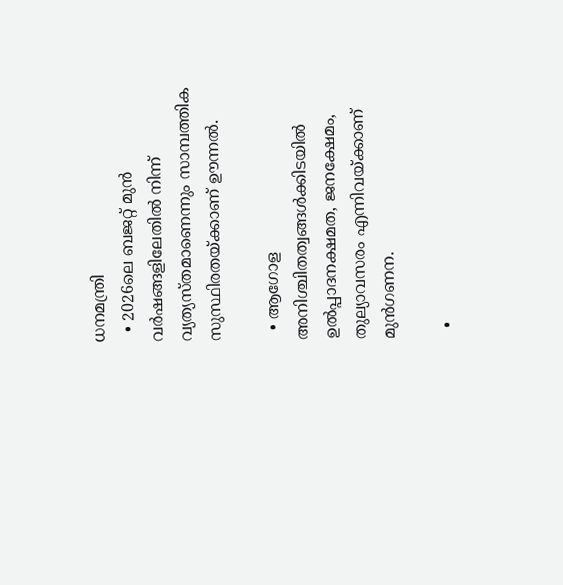ധനമന്ത്രി
  • 2026ലെ ബജറ്റ് മുൻ വർഷങ്ങളിലേതിൽ നിന്ന് വ്യത്യസ്തമാണെന്നും സാമ്പത്തിക സുസ്ഥിരതയ്ക്കാണ് ഊന്നൽ.

  • ആഗോള അനിശ്ചിതത്വങ്ങൾക്കിടയിൽ ഉൽപ്പാദനക്ഷമത, ജനക്ഷേമം, തുല്യാവസരം എന്നിവയ്ക്കാണ് മുൻഗണന.

  •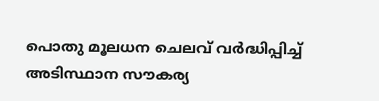പൊതു മൂലധന ചെലവ് വർദ്ധിപ്പിച്ച് അടിസ്ഥാന സൗകര്യ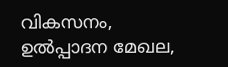വികസനം, ഉൽപ്പാദന മേഖല,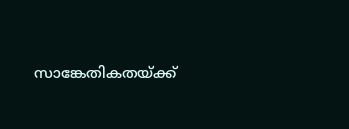സാങ്കേതികതയ്ക്ക്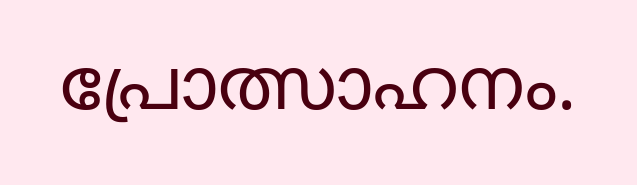പ്രോത്സാഹനം.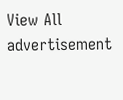View All
advertisement